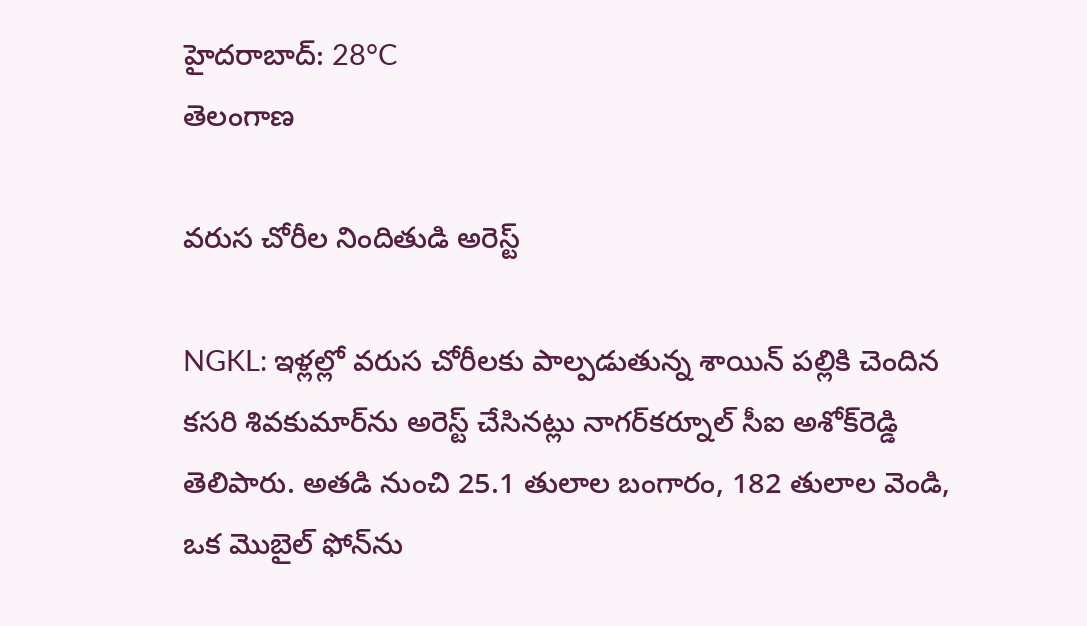హైదరాబాద్: 28°C
తెలంగాణ

వరుస చోరీల నిందితుడి అరెస్ట్

NGKL: ఇళ్లల్లో వరుస చోరీలకు పాల్పడుతున్న శాయిన్ పల్లికి చెందిన కసరి శివకుమార్‌ను అరెస్ట్ చేసినట్లు నాగర్‌కర్నూల్ సీఐ అశోక్‌రెడ్డి తెలిపారు. అతడి నుంచి 25.1 తులాల బంగారం, 182 తులాల వెండి, ఒక మొబైల్ ఫోన్‌ను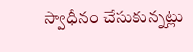స్వాధీనం చేసుకున్నట్లు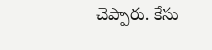చెప్పారు. కేసు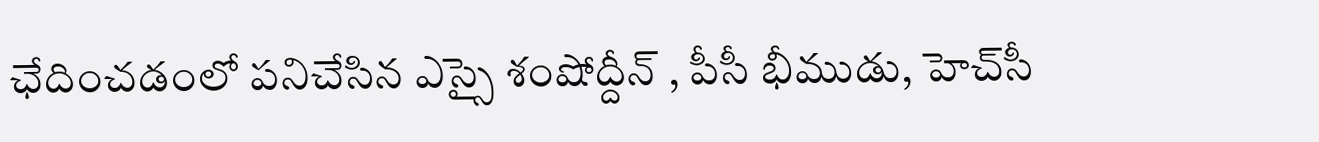ఛేదించడంలో పనిచేసిన ఎస్సై శంషోద్దీన్ , పీసీ భీముడు, హెచ్‌సీ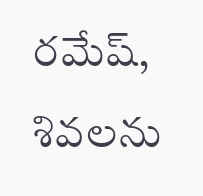రమేష్, శివలను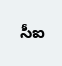సీఐ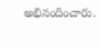అభినందించారు.